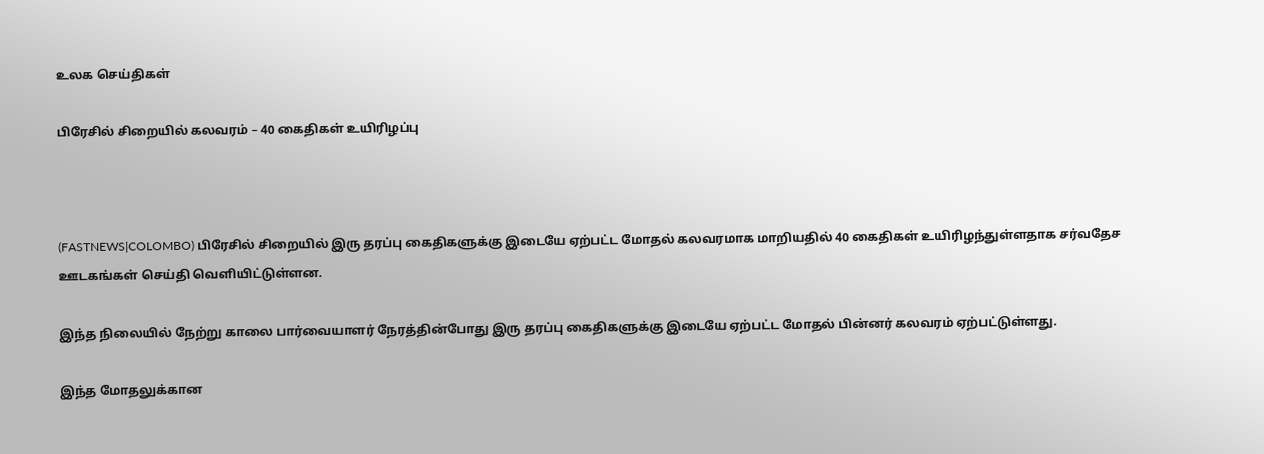உலக செய்திகள்

பிரேசில் சிறையில் கலவரம் – 40 கைதிகள் உயிரிழப்பு



(FASTNEWS|COLOMBO) பிரேசில் சிறையில் இரு தரப்பு கைதிகளுக்கு இடையே ஏற்பட்ட மோதல் கலவரமாக மாறியதில் 40 கைதிகள் உயிரிழந்துள்ளதாக சர்வதேச ஊடகங்கள் செய்தி வெளியிட்டுள்ளன.

இந்த நிலையில் நேற்று காலை பார்வையாளர் நேரத்தின்போது இரு தரப்பு கைதிகளுக்கு இடையே ஏற்பட்ட மோதல் பின்னர் கலவரம் ஏற்பட்டுள்ளது.

இந்த மோதலுக்கான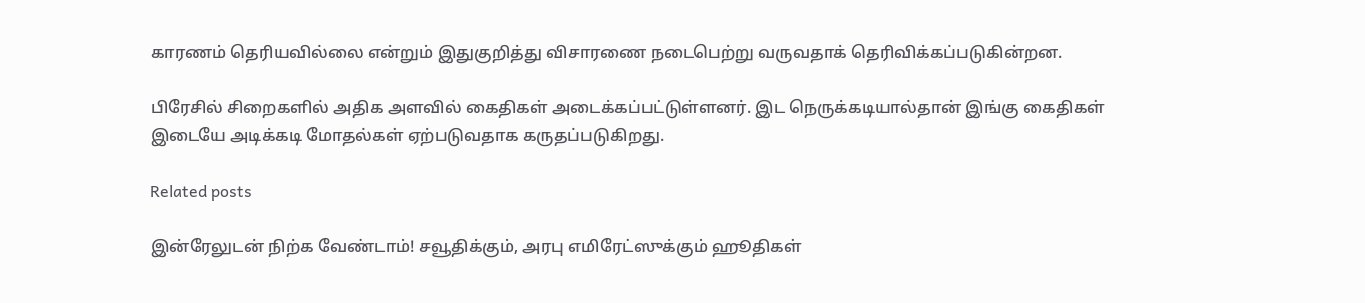காரணம் தெரியவில்லை என்றும் இதுகுறித்து விசாரணை நடைபெற்று வருவதாக் தெரிவிக்கப்படுகின்றன.

பிரேசில் சிறைகளில் அதிக அளவில் கைதிகள் அடைக்கப்பட்டுள்ளனர். இட நெருக்கடியால்தான் இங்கு கைதிகள் இடையே அடிக்கடி மோதல்கள் ஏற்படுவதாக கருதப்படுகிறது.

Related posts

இன்ரேலுடன் நிற்க வேண்டாம்! சவூதிக்கும், அரபு எமிரேட்ஸுக்கும் ஹூதிகள்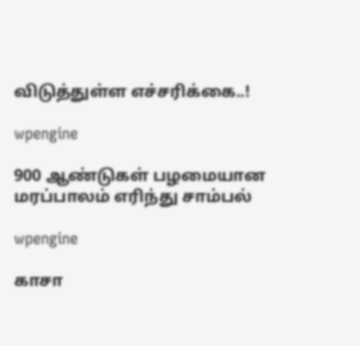விடுத்துள்ள எச்சரிக்கை..!

wpengine

900 ஆண்டுகள் பழமையான மரப்பாலம் எரிந்து சாம்பல்

wpengine

காசா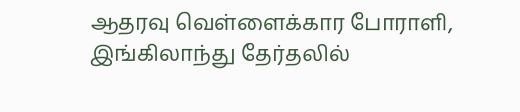ஆதரவு வெள்ளைக்கார போராளி, இங்கிலாந்து தேர்தலில்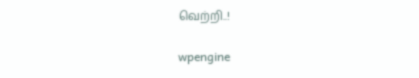வெற்றி..!

wpengine